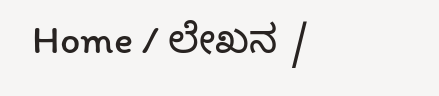Home / ಲೇಖನ /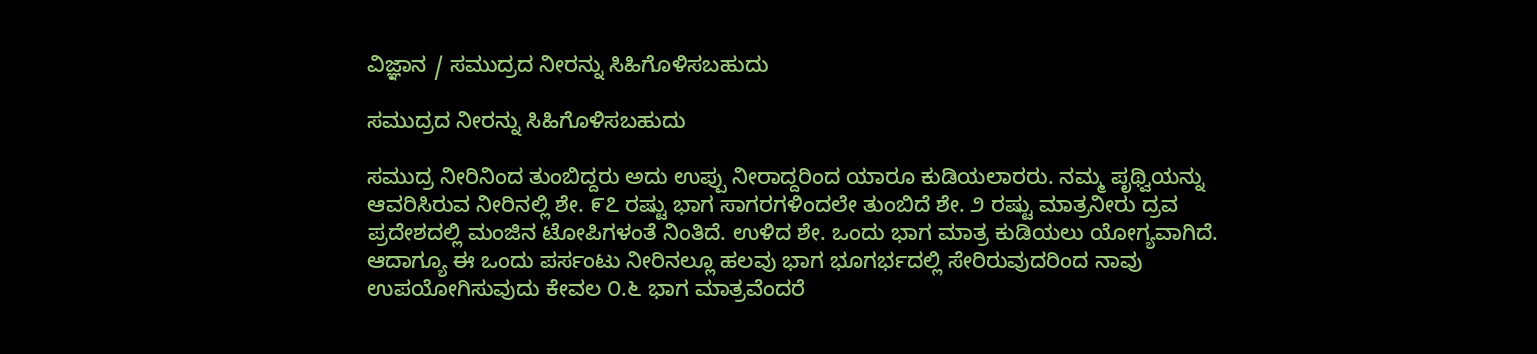ವಿಜ್ಞಾನ / ಸಮುದ್ರದ ನೀರನ್ನು ಸಿಹಿಗೊಳಿಸಬಹುದು

ಸಮುದ್ರದ ನೀರನ್ನು ಸಿಹಿಗೊಳಿಸಬಹುದು

ಸಮುದ್ರ ನೀರಿನಿಂದ ತುಂಬಿದ್ದರು ಅದು ಉಪ್ಪು ನೀರಾದ್ದರಿಂದ ಯಾರೂ ಕುಡಿಯಲಾರರು. ನಮ್ಮ ಪೃಥ್ವಿಯನ್ನು ಆವರಿಸಿರುವ ನೀರಿನಲ್ಲಿ ಶೇ. ೯೭ ರಷ್ಟು ಭಾಗ ಸಾಗರಗಳಿಂದಲೇ ತುಂಬಿದೆ ಶೇ. ೨ ರಷ್ಟು ಮಾತ್ರನೀರು ದ್ರವ ಪ್ರದೇಶದಲ್ಲಿ ಮಂಜಿನ ಟೋಪಿಗಳಂತೆ ನಿಂತಿದೆ. ಉಳಿದ ಶೇ. ಒಂದು ಭಾಗ ಮಾತ್ರ ಕುಡಿಯಲು ಯೋಗ್ಯವಾಗಿದೆ. ಆದಾಗ್ಯೂ ಈ ಒಂದು ಪರ್ಸಂಟು ನೀರಿನಲ್ಲೂ ಹಲವು ಭಾಗ ಭೂಗರ್ಭದಲ್ಲಿ ಸೇರಿರುವುದರಿಂದ ನಾವು ಉಪಯೋಗಿಸುವುದು ಕೇವಲ ೦.೬ ಭಾಗ ಮಾತ್ರವೆಂದರೆ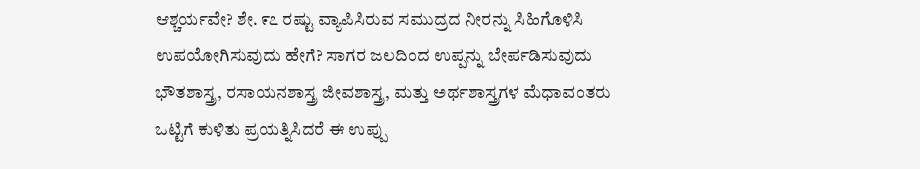ಆಶ್ಚರ್ಯವೇ? ಶೇ. ೯೭ ರಷ್ಟು ವ್ಯಾಪಿಸಿರುವ ಸಮುದ್ರದ ನೀರನ್ನು ಸಿಹಿಗೊಳಿಸಿ ಉಪಯೋಗಿಸುವುದು ಹೇಗೆ? ಸಾಗರ ಜಲದಿಂದ ಉಪ್ಪನ್ನು ಬೇರ್ಪಡಿಸುವುದು ಭೌತಶಾಸ್ತ್ರ, ರಸಾಯನಶಾಸ್ತ್ರ ಜೀವಶಾಸ್ತ್ರ, ಮತ್ತು ಅರ್ಥಶಾಸ್ತ್ರಗಳ ಮೆಧಾವಂತರು ಒಟ್ಟಿಗೆ ಕುಳಿತು ಪ್ರಯತ್ನಿಸಿದರೆ ಈ ಉಪ್ಪು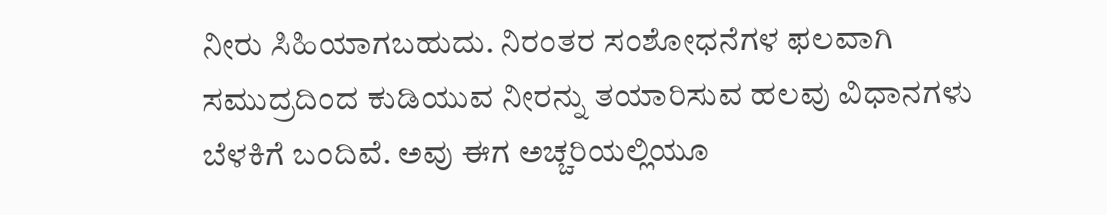ನೀರು ಸಿಹಿಯಾಗಬಹುದು. ನಿರಂತರ ಸಂಶೋಧನೆಗಳ ಫಲವಾಗಿ ಸಮುದ್ರದಿಂದ ಕುಡಿಯುವ ನೀರನ್ನು ತಯಾರಿಸುವ ಹಲವು ವಿಧಾನಗಳು ಬೆಳಕಿಗೆ ಬಂದಿವೆ. ಅವು ಈಗ ಅಚ್ಚರಿಯಲ್ಲಿಯೂ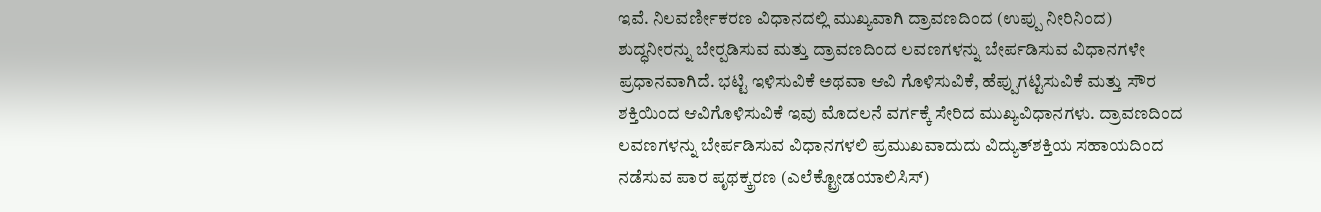ಇವೆ. ನಿಲವರ್ಣೀಕರಣ ವಿಧಾನದಲ್ಲಿ ಮುಖ್ಯವಾಗಿ ದ್ರಾವಣದಿಂದ (ಉಪ್ಪು ನೀರಿನಿಂದ) ಶುದ್ಧನೀರನ್ನು ಬೇರ್‍ಪಡಿಸುವ ಮತ್ತು ದ್ರಾವಣದಿಂದ ಲವಣಗಳನ್ನು ಬೇರ್ಪಡಿಸುವ ವಿಧಾನಗಳೇ ಪ್ರಧಾನವಾಗಿದೆ. ಭಟ್ಟಿ ಇಳಿಸುವಿಕೆ ಅಥವಾ ಆವಿ ಗೊಳಿಸುವಿಕೆ, ಹೆಪ್ಪುಗಟ್ಟಿಸುವಿಕೆ ಮತ್ತು ಸೌರ ಶಕ್ತಿಯಿಂದ ಆವಿಗೊಳಿಸುವಿಕೆ ಇವು ಮೊದಲನೆ ವರ್ಗಕ್ಕೆ ಸೇರಿದ ಮುಖ್ಯವಿಧಾನಗಳು. ದ್ರಾವಣದಿಂದ ಲವಣಗಳನ್ನು ಬೇರ್ಪಡಿಸುವ ವಿಧಾನಗಳಲಿ ಪ್ರಮುಖವಾದುದು ವಿದ್ಯುತ್‌ಶಕ್ತಿಯ ಸಹಾಯದಿಂದ ನಡೆಸುವ ಪಾರ ಪೃಥಕ್ಕ್ರರಣ (ಎಲೆಕ್ಟ್ರೋಡಯಾಲಿಸಿಸ್)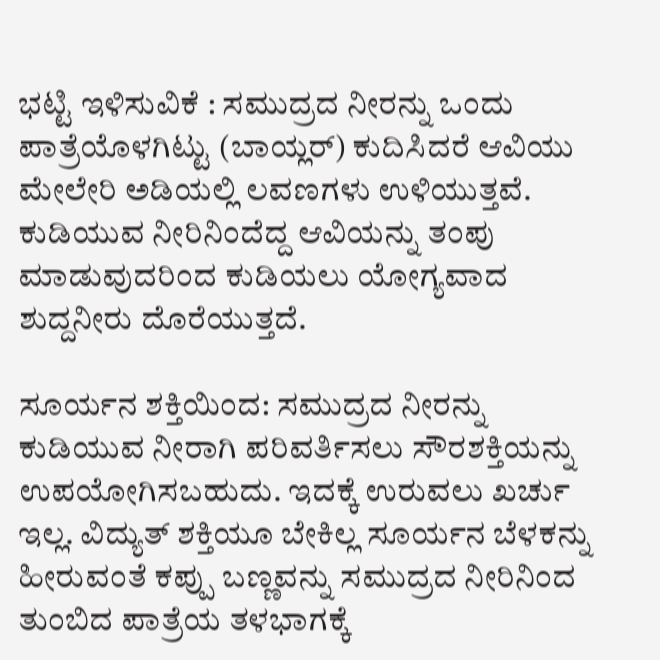ಭಟ್ಟಿ ಇಳಿಸುವಿಕೆ : ಸಮುದ್ರದ ನೀರನ್ನು ಒಂದು ಪಾತ್ರೆಯೊಳಗಿಟ್ಟು (ಬಾಯ್ಲರ್) ಕುದಿಸಿದರೆ ಆವಿಯು ಮೇಲೇರಿ ಅಡಿಯಲ್ಲಿ ಲವಣಗಳು ಉಳಿಯುತ್ತವೆ. ಕುಡಿಯುವ ನೀರಿನಿಂದೆದ್ದ ಆವಿಯನ್ನು ತಂಪು ಮಾಡುವುದರಿಂದ ಕುಡಿಯಲು ಯೋಗ್ಯವಾದ ಶುದ್ದನೀರು ದೊರೆಯುತ್ತದೆ.

ಸೂರ್ಯನ ಶಕ್ತಿಯಿಂದ: ಸಮುದ್ರದ ನೀರನ್ನು ಕುಡಿಯುವ ನೀರಾಗಿ ಪರಿವರ್ತಿಸಲು ಸೌರಶಕ್ತಿಯನ್ನು ಉಪಯೋಗಿಸಬಹುದು. ಇದಕ್ಕೆ ಉರುವಲು ಖರ್ಚು ಇಲ್ಲ. ವಿದ್ಯುತ್ ಶಕ್ತಿಯೂ ಬೇಕಿಲ್ಲ ಸೂರ್ಯನ ಬೆಳಕನ್ನು ಹೀರುವಂತೆ ಕಪ್ಪು ಬಣ್ಣವನ್ನು ಸಮುದ್ರದ ನೀರಿನಿಂದ ತುಂಬಿದ ಪಾತ್ರೆಯ ತಳಭಾಗಕ್ಕೆ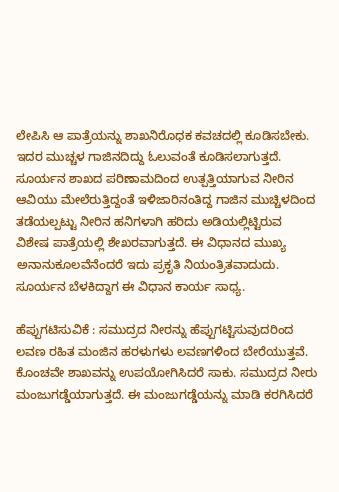ಲೇಪಿಸಿ ಆ ಪಾತ್ರೆಯನ್ನು ಶಾಖನಿರೊಧಕ ಕವಚದಲ್ಲಿ ಕೂಡಿಸಬೇಕು. ಇದರ ಮುಚ್ಚಳ ಗಾಜಿನದಿದ್ದು ಓಲುವಂತೆ ಕೂಡಿಸಲಾಗುತ್ತದೆ. ಸೂರ್ಯನ ಶಾಖದ ಪರಿಣಾಮದಿಂದ ಉತ್ಪತ್ತಿಯಾಗುವ ನೀರಿನ ಆವಿಯು ಮೇಲೆರುತ್ತಿದ್ದಂತೆ ಇಳಿಜಾರಿನಂತಿದ್ದ ಗಾಜಿನ ಮುಚ್ಚಿಳದಿಂದ ತಡೆಯಲ್ಪಟ್ಟು ನೀರಿನ ಹನಿಗಳಾಗಿ ಹರಿದು ಅಡಿಯಲ್ಲಿಟ್ಟಿರುವ ವಿಶೇಷ ಪಾತ್ರೆಯಲ್ಲಿ ಶೇಖರವಾಗುತ್ತದೆ. ಈ ವಿಧಾನದ ಮುಖ್ಯ ಅನಾನುಕೂಲವೆನೆಂದರೆ ಇದು ಪ್ರಕೃತಿ ನಿಯಂತ್ರಿತವಾದುದು. ಸೂರ್ಯನ ಬೆಳಕಿದ್ದಾಗ ಈ ವಿಧಾನ ಕಾರ್ಯ ಸಾಧ್ಯ.

ಹೆಪ್ಪುಗಟಿಸುವಿಕೆ : ಸಮುದ್ರದ ನೀರನ್ನು ಹೆಪ್ಪುಗಟ್ಟಿಸುವುದರಿಂದ ಲವಣ ರಹಿತ ಮಂಜಿನ ಹರಳುಗಳು ಲವಣಗಳಿಂದ ಬೇರೆಯುತ್ತವೆ. ಕೊಂಚವೇ ಶಾಖವನ್ನು ಉಪಯೋಗಿಸಿದರೆ ಸಾಕು. ಸಮುದ್ರದ ನೀರು ಮಂಜುಗಡ್ಡೆಯಾಗುತ್ತದೆ. ಈ ಮಂಜುಗಡ್ಡೆಯನ್ನು ಮಾಡಿ ಕರಗಿಸಿದರೆ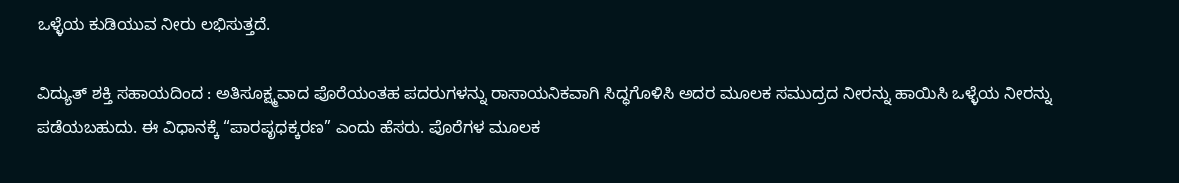ಒಳ್ಳೆಯ ಕುಡಿಯುವ ನೀರು ಲಭಿಸುತ್ತದೆ.

ವಿದ್ಯುತ್ ಶಕ್ತಿ ಸಹಾಯದಿಂದ : ಅತಿಸೂಕ್ಷ್ಮವಾದ ಪೊರೆಯಂತಹ ಪದರುಗಳನ್ನು ರಾಸಾಯನಿಕವಾಗಿ ಸಿದ್ಧಗೊಳಿಸಿ ಅದರ ಮೂಲಕ ಸಮುದ್ರದ ನೀರನ್ನು ಹಾಯಿಸಿ ಒಳ್ಳೆಯ ನೀರನ್ನು ಪಡೆಯಬಹುದು. ಈ ವಿಧಾನಕ್ಕೆ “ಪಾರಪೃಧಕ್ಕರಣ” ಎಂದು ಹೆಸರು. ಪೊರೆಗಳ ಮೂಲಕ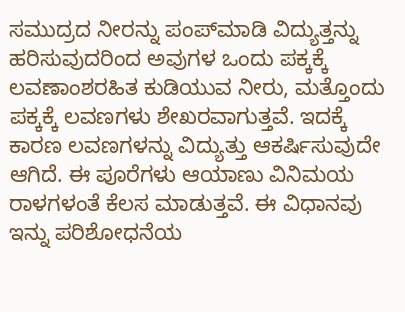ಸಮುದ್ರದ ನೀರನ್ನು ಪಂಪ್‍ಮಾಡಿ ವಿದ್ಯುತ್ತನ್ನು ಹರಿಸುವುದರಿಂದ ಅವುಗಳ ಒಂದು ಪಕ್ಕಕ್ಕೆ ಲವಣಾಂಶರಹಿತ ಕುಡಿಯುವ ನೀರು, ಮತ್ತೊಂದು ಪಕ್ಕಕ್ಕೆ ಲವಣಗಳು ಶೇಖರವಾಗುತ್ತವೆ. ಇದಕ್ಕೆ ಕಾರಣ ಲವಣಗಳನ್ನು ವಿದ್ಯುತ್ತು ಆಕರ್ಷಿಸುವುದೇ ಆಗಿದೆ. ಈ ಪೂರೆಗಳು ಆಯಾಣು ವಿನಿಮಯ ರಾಳಗಳಂತೆ ಕೆಲಸ ಮಾಡುತ್ತವೆ. ಈ ವಿಧಾನವು ಇನ್ನು ಪರಿಶೋಧನೆಯ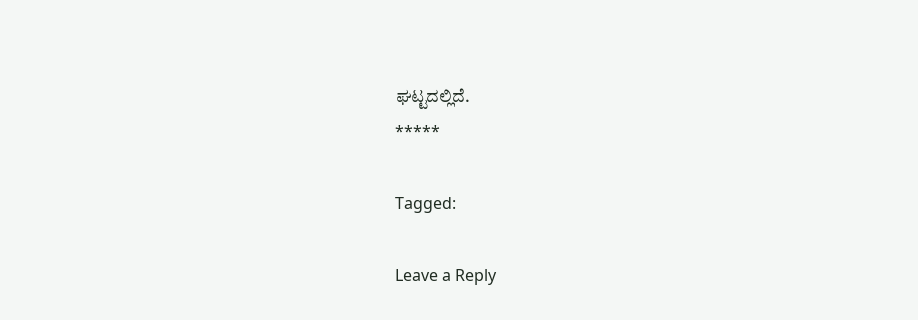ಘಟ್ಟದಲ್ಲಿದೆ.
*****

Tagged:

Leave a Reply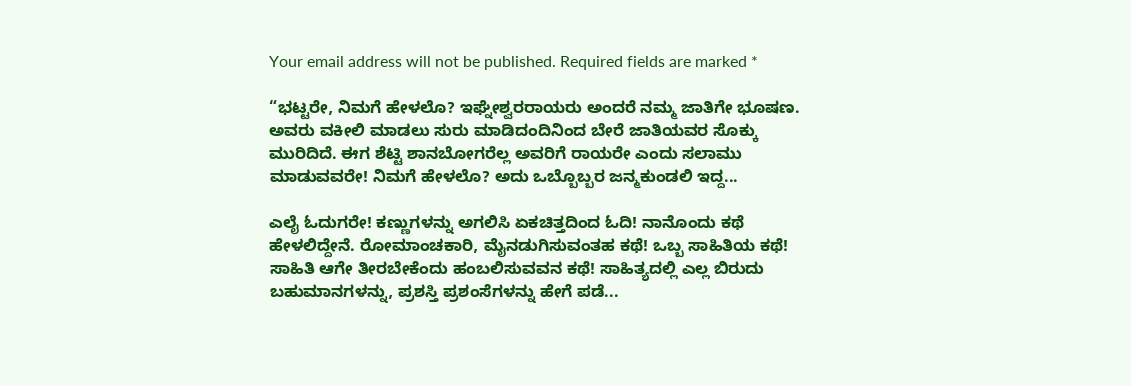Your email address will not be published. Required fields are marked *

“ಭಟ್ಟರೇ, ನಿಮಗೆ ಹೇಳಲೊ? ಇಘ್ನೇಶ್ವರರಾಯರು ಅಂದರೆ ನಮ್ಮ ಜಾತಿಗೇ ಭೂಷಣ. ಅವರು ವಕೀಲಿ ಮಾಡಲು ಸುರು ಮಾಡಿದಂದಿನಿಂದ ಬೇರೆ ಜಾತಿಯವರ ಸೊಕ್ಕು ಮುರಿದಿದೆ. ಈಗ ಶೆಟ್ಟಿ ಶಾನಬೋಗರೆಲ್ಲ ಅವರಿಗೆ ರಾಯರೇ ಎಂದು ಸಲಾಮು ಮಾಡುವವರೇ! ನಿಮಗೆ ಹೇಳಲೊ? ಅದು ಒಬ್ಬೊಬ್ಬರ ಜನ್ಮಕುಂಡಲಿ ಇದ್ದ...

ಎಲೈ ಓದುಗರೇ! ಕಣ್ಣುಗಳನ್ನು ಅಗಲಿಸಿ ಏಕಚಿತ್ತದಿಂದ ಓದಿ! ನಾನೊಂದು ಕಥೆ ಹೇಳಲಿದ್ದೇನೆ. ರೋಮಾಂಚಕಾರಿ, ಮೈನಡುಗಿಸುವಂತಹ ಕಥೆ! ಒಬ್ಬ ಸಾಹಿತಿಯ ಕಥೆ! ಸಾಹಿತಿ ಆಗೇ ತೀರಬೇಕೆಂದು ಹಂಬಲಿಸುವವನ ಕಥೆ! ಸಾಹಿತ್ಯದಲ್ಲಿ ಎಲ್ಲ ಬಿರುದು ಬಹುಮಾನಗಳನ್ನು, ಪ್ರಶಸ್ತಿ ಪ್ರಶಂಸೆಗಳನ್ನು ಹೇಗೆ ಪಡೆ...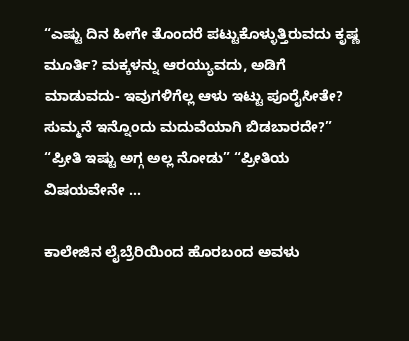“ಎಷ್ಟು ದಿನ ಹೀಗೇ ತೊಂದರೆ ಪಟ್ಟುಕೊಳ್ಳುತ್ತಿರುವದು ಕೃಷ್ಣ ಮೂರ್ತಿ? ಮಕ್ಕಳನ್ನು ಆರಯ್ಯುವದು, ಅಡಿಗೆ ಮಾಡುವದು- ಇವುಗಳಿಗೆಲ್ಲ ಆಳು ಇಟ್ಟು ಪೂರೈಸೀತೇ? ಸುಮ್ಮನೆ ಇನ್ನೊಂದು ಮದುವೆಯಾಗಿ ಬಿಡಬಾರದೇ?” “ಪ್ರೀತಿ ಇಷ್ಟು ಅಗ್ಗ ಅಲ್ಲ ನೋಡು” “ಪ್ರೀತಿಯ ವಿಷಯವೇನೇ ...

ಕಾಲೇಜಿನ ಲೈಬ್ರೆರಿಯಿಂದ ಹೊರಬಂದ ಅವಳು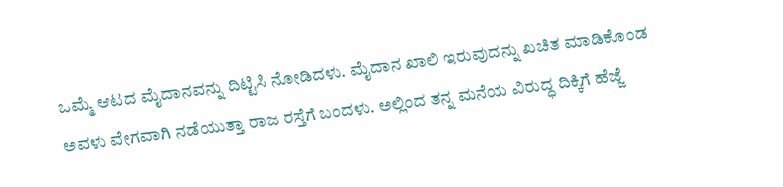ಒಮ್ಮೆ ಆಟದ ಮೈದಾನವನ್ನು ದಿಟ್ಟಿಸಿ ನೋಡಿದಳು. ಮೈದಾನ ಖಾಲಿ ಇರುವುದನ್ನು ಖಚಿತ ಮಾಡಿಕೊಂಡ ಅವಳು ವೇಗವಾಗಿ ನಡೆಯುತ್ತಾ ರಾಜ ರಸ್ತೆಗೆ ಬಂದಳು. ಅಲ್ಲಿಂದ ತನ್ನ ಮನೆಯ ವಿರುದ್ಧ ದಿಕ್ಕಿಗೆ ಹೆಜ್ಜೆ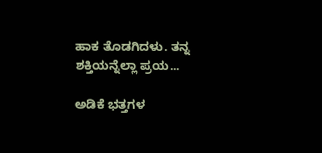ಹಾಕ ತೊಡಗಿದಳು. ತನ್ನ ಶಕ್ತಿಯನ್ನೆಲ್ಲಾ ಪ್ರಯ...

ಅಡಿಕೆ ಭತ್ತಗಳ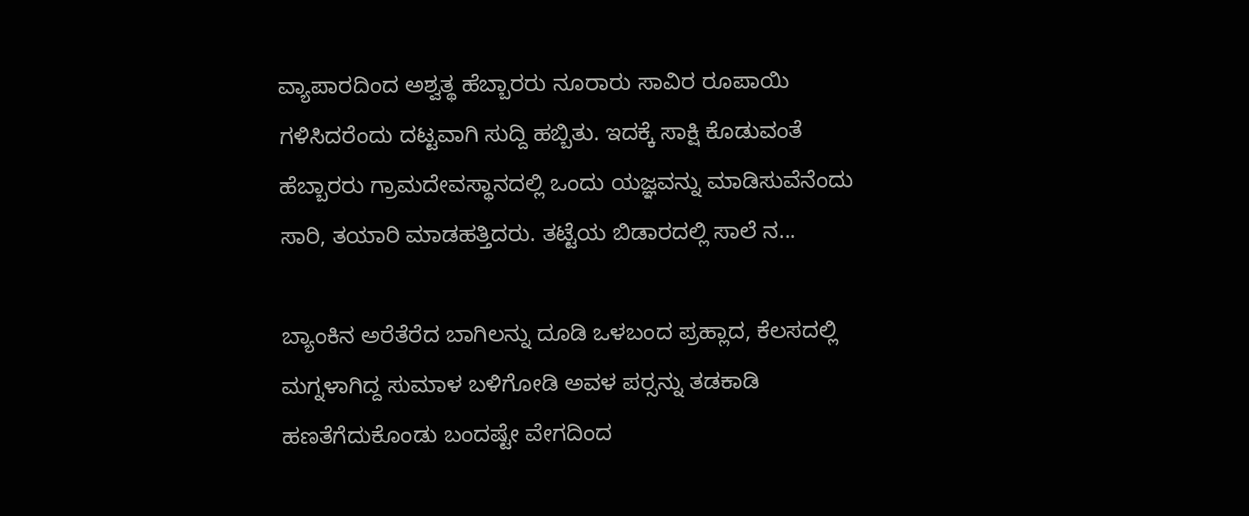ವ್ಯಾಪಾರದಿಂದ ಅಶ್ವತ್ಥ ಹೆಬ್ಬಾರರು ನೂರಾರು ಸಾವಿರ ರೂಪಾಯಿ ಗಳಿಸಿದರೆಂದು ದಟ್ಟವಾಗಿ ಸುದ್ದಿ ಹಬ್ಬಿತು. ಇದಕ್ಕೆ ಸಾಕ್ಷಿ ಕೊಡುವಂತೆ ಹೆಬ್ಬಾರರು ಗ್ರಾಮದೇವಸ್ಥಾನದಲ್ಲಿ ಒಂದು ಯಜ್ಞವನ್ನು ಮಾಡಿಸುವೆನೆಂದು ಸಾರಿ, ತಯಾರಿ ಮಾಡಹತ್ತಿದರು. ತಟ್ಟೆಯ ಬಿಡಾರದಲ್ಲಿ ಸಾಲೆ ನ...

ಬ್ಯಾಂಕಿನ ಅರೆತೆರೆದ ಬಾಗಿಲನ್ನು ದೂಡಿ ಒಳಬಂದ ಪ್ರಹ್ಲಾದ, ಕೆಲಸದಲ್ಲಿ ಮಗ್ನಳಾಗಿದ್ದ ಸುಮಾಳ ಬಳಿಗೋಡಿ ಅವಳ ಪರ್‍ಸನ್ನು ತಡಕಾಡಿ ಹಣತೆಗೆದುಕೊಂಡು ಬಂದಷ್ಟೇ ವೇಗದಿಂದ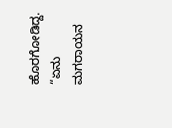ಹೊರಗೋಡಿದ್ದ. “ಏನು ಮಗರಾಯನ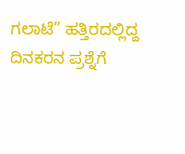ಗಲಾಟೆ” ಹತ್ತಿರದಲ್ಲಿದ್ದ ದಿನಕರನ ಪ್ರಶ್ನೆಗೆ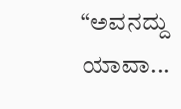“ಅವನದ್ದು ಯಾವಾ...